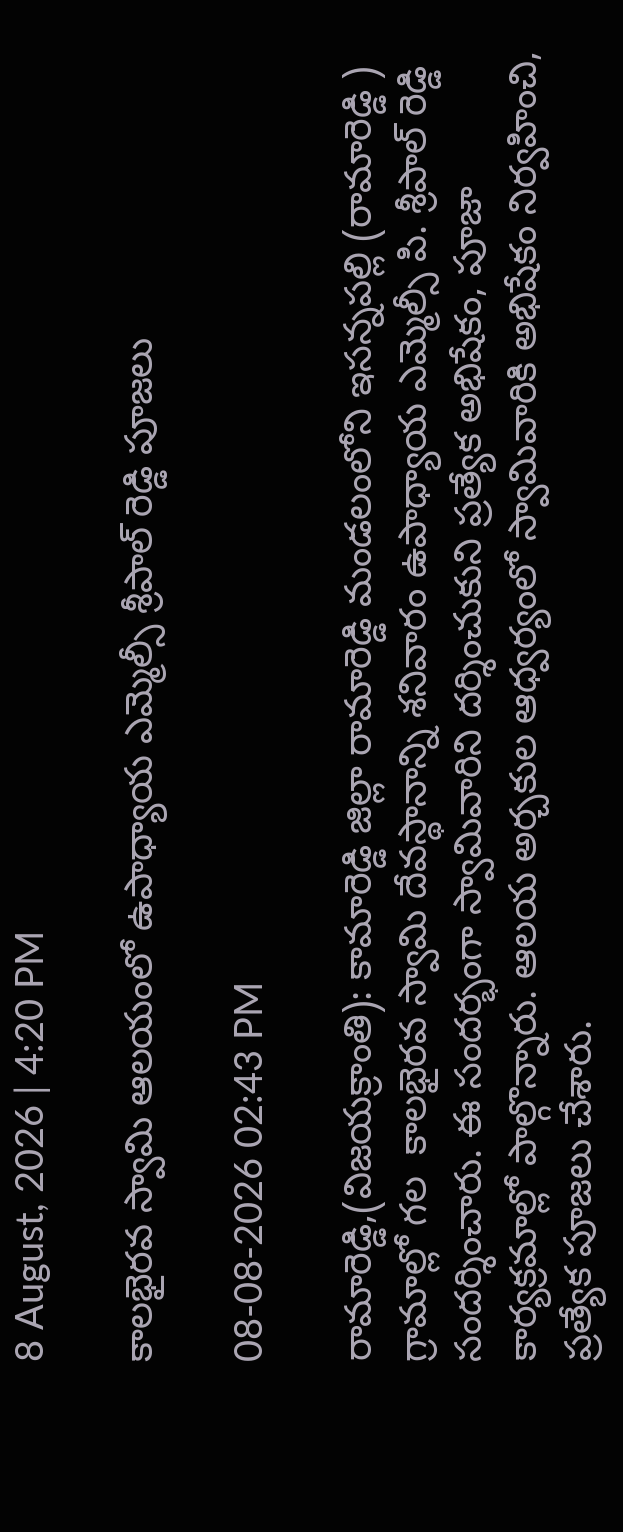8 August, 2026 | 4:20 PM

కాలభైరవ స్వామి ఆలయంలో ఉపాధ్యాయ ఎమ్మెల్సీ శ్రీపాల్ రెడ్డి పూజలు

08-08-2026 02:43 PM

రామారెడ్డి,(విజయక్రాంతి): కామారెడ్డి జిల్లా రామారెడ్డి మండలంలోని ఇసన్నపల్లి (రామారెడ్డి ) గ్రామాల్లో గల  కాలభైరవ స్వామి దేవస్థానాన్ని శనివారం ఉపాధ్యాయ ఎమ్మెల్సీ పి. శ్రీపాల్ రెడ్డి సందర్శించారు. ఈ సందర్భంగా స్వామివారిని దర్శించుకుని ప్రత్యేక అభిషేకం, పూజా కార్యక్రమాల్లో పాల్గొన్నారు. ఆలయ అర్చకుల ఆధ్వర్యంలో స్వామివారికి అభిషేకం నిర్వహించి, ప్రత్యేక పూజలు చేశారు.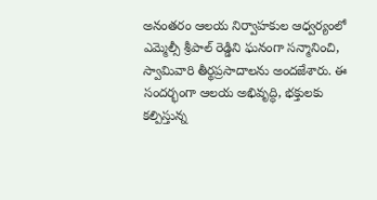అనంతరం ఆలయ నిర్వాహకుల ఆధ్వర్యంలో ఎమ్మెల్సీ శ్రీపాల్ రెడ్డిని ఘనంగా సన్మానించి, స్వామివారి తీర్థప్రసాదాలను అందజేశారు. ఈ సందర్భంగా ఆలయ అభివృద్ధి, భక్తులకు కల్పిస్తున్న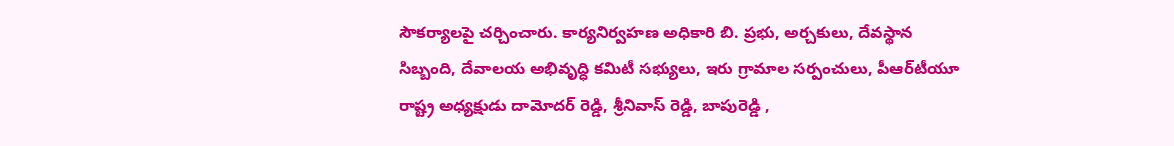సౌకర్యాలపై చర్చించారు. కార్యనిర్వహణ అధికారి బి. ప్రభు, అర్చకులు, దేవస్థాన సిబ్బంది, దేవాలయ అభివృద్ధి కమిటీ సభ్యులు, ఇరు గ్రామాల సర్పంచులు, పీఆర్‌టీయూ రాష్ట్ర అధ్యక్షుడు దామోదర్ రెడ్డి, శ్రీనివాస్ రెడ్డి, బాపురెడ్డి ,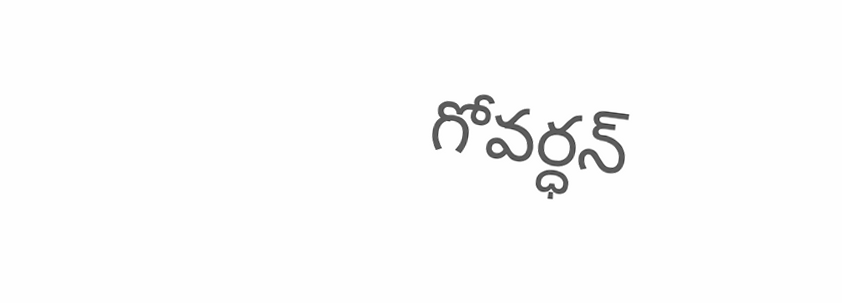గోవర్ధన్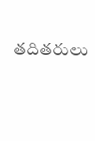తదితరులు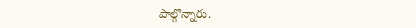పాల్గొన్నారు.